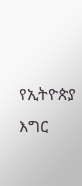የኢትዮጵያ እግር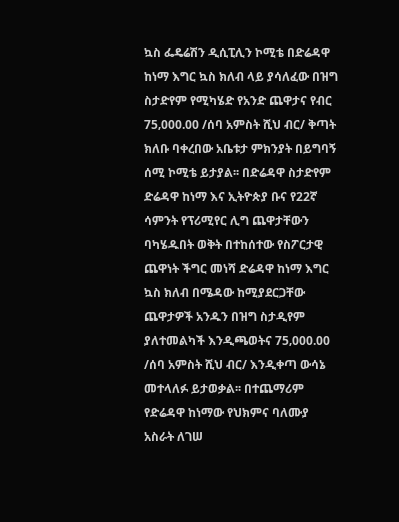ኳስ ፌዴሬሽን ዲሲፒሊን ኮሚቴ በድሬዳዋ ከነማ እግር ኳስ ክለብ ላይ ያሳለፈው በዝግ ስታድየም የሚካሄድ የአንድ ጨዋታና የብር 75‚000.00 /ሰባ አምስት ሺህ ብር/ ቅጣት ክለቡ ባቀረበው አቤቱታ ምክንያት በይግባኝ ሰሚ ኮሚቴ ይታያል፡፡ በድሬዳዋ ስታድየም ድሬዳዋ ከነማ እና ኢትዮጵያ ቡና የ22ኛ ሳምንት የፕሪሚየር ሊግ ጨዋታቸውን ባካሄዱበት ወቅት በተከሰተው የስፖርታዊ ጨዋነት ችግር መነሻ ድሬዳዋ ከነማ እግር ኳስ ክለብ በሜዳው ከሚያደርጋቸው ጨዋታዎች አንዱን በዝግ ስታዲየም ያለተመልካች እንዲጫወትና 75‚000.00 /ሰባ አምስት ሺህ ብር/ እንዲቀጣ ውሳኔ መተላለፉ ይታወቃል፡፡ በተጨማሪም የድሬዳዋ ከነማው የህክምና ባለሙያ አስራት ለገሠ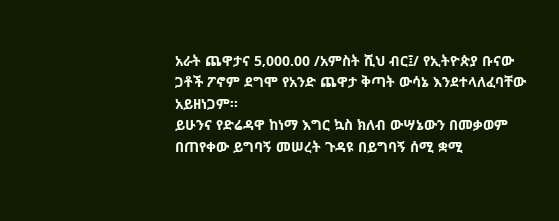አራት ጨዋታና 5‚000.00 /አምስት ሺህ ብር፤/ የኢትዮጵያ ቡናው ጋቶች ፖኖም ደግሞ የአንድ ጨዋታ ቅጣት ውሳኔ እንደተላለፈባቸው አይዘነጋም፡፡
ይሁንና የድሬዳዋ ከነማ እግር ኳስ ክለብ ውሣኔውን በመቃወም በጠየቀው ይግባኝ መሠረት ጉዳዩ በይግባኝ ሰሚ ቋሚ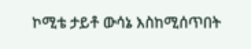ኮሚቴ ታይቶ ውሳኔ እስከሚሰጥበት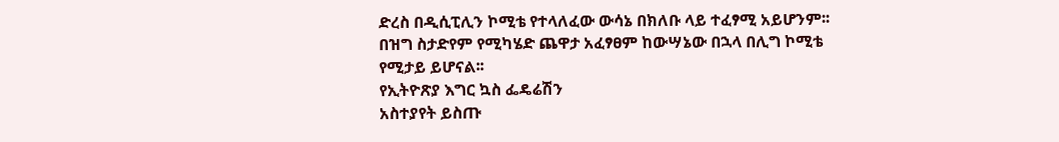ድረስ በዲሲፒሊን ኮሚቴ የተላለፈው ውሳኔ በክለቡ ላይ ተፈፃሚ አይሆንም፡፡ በዝግ ስታድየም የሚካሄድ ጨዋታ አፈፃፀም ከውሣኔው በኋላ በሊግ ኮሚቴ የሚታይ ይሆናል፡፡
የኢትዮጽያ እግር ኳስ ፌዴሬሽን
አስተያየት ይስጡ